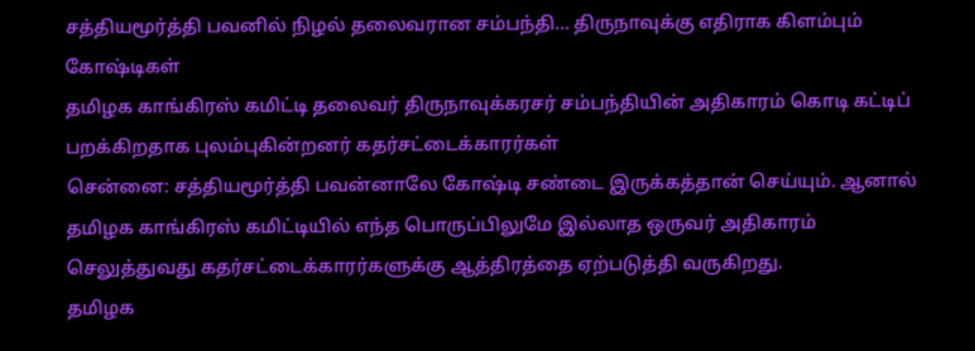சத்தியமூர்த்தி பவனில் நிழல் தலைவரான சம்பந்தி... திருநாவுக்கு எதிராக கிளம்பும் கோஷ்டிகள்
தமிழக காங்கிரஸ் கமிட்டி தலைவர் திருநாவுக்கரசர் சம்பந்தியின் அதிகாரம் கொடி கட்டிப் பறக்கிறதாக புலம்புகின்றனர் கதர்சட்டைக்காரர்கள்
சென்னை: சத்தியமூர்த்தி பவன்னாலே கோஷ்டி சண்டை இருக்கத்தான் செய்யும். ஆனால் தமிழக காங்கிரஸ் கமிட்டியில் எந்த பொருப்பிலுமே இல்லாத ஒருவர் அதிகாரம் செலுத்துவது கதர்சட்டைக்காரர்களுக்கு ஆத்திரத்தை ஏற்படுத்தி வருகிறது.
தமிழக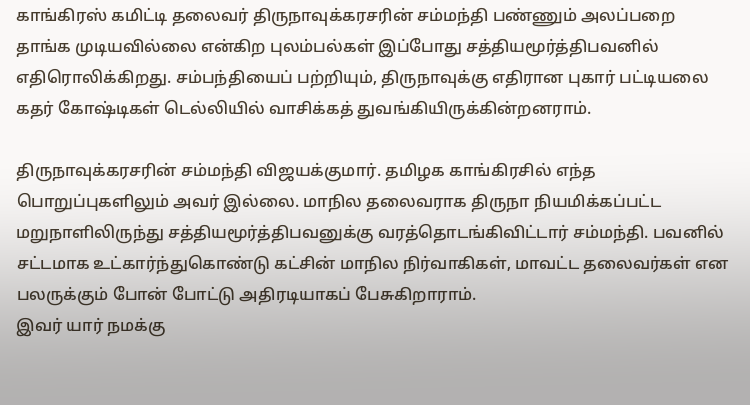காங்கிரஸ் கமிட்டி தலைவர் திருநாவுக்கரசரின் சம்மந்தி பண்ணும் அலப்பறை தாங்க முடியவில்லை என்கிற புலம்பல்கள் இப்போது சத்தியமூர்த்திபவனில் எதிரொலிக்கிறது. சம்பந்தியைப் பற்றியும், திருநாவுக்கு எதிரான புகார் பட்டியலை கதர் கோஷ்டிகள் டெல்லியில் வாசிக்கத் துவங்கியிருக்கின்றனராம்.

திருநாவுக்கரசரின் சம்மந்தி விஜயக்குமார். தமிழக காங்கிரசில் எந்த பொறுப்புகளிலும் அவர் இல்லை. மாநில தலைவராக திருநா நியமிக்கப்பட்ட மறுநாளிலிருந்து சத்தியமூர்த்திபவனுக்கு வரத்தொடங்கிவிட்டார் சம்மந்தி. பவனில் சட்டமாக உட்கார்ந்துகொண்டு கட்சின் மாநில நிர்வாகிகள், மாவட்ட தலைவர்கள் என பலருக்கும் போன் போட்டு அதிரடியாகப் பேசுகிறாராம்.
இவர் யார் நமக்கு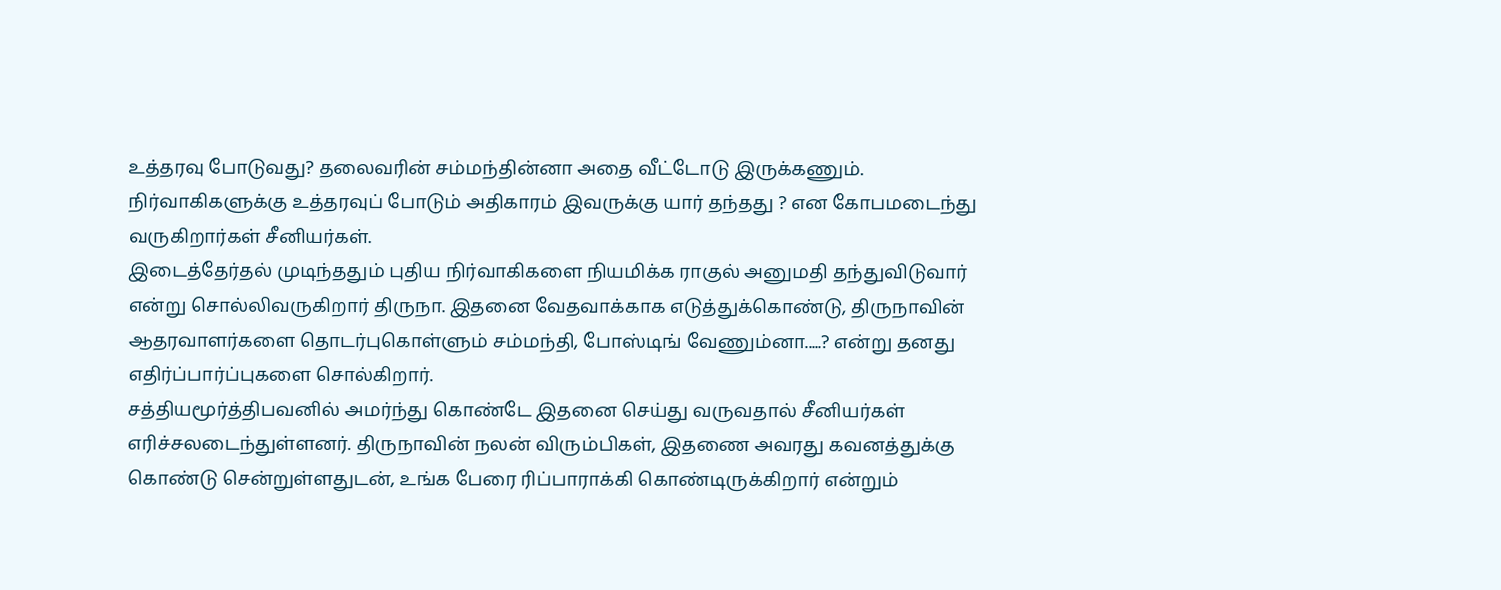உத்தரவு போடுவது? தலைவரின் சம்மந்தின்னா அதை வீட்டோடு இருக்கணும். நிர்வாகிகளுக்கு உத்தரவுப் போடும் அதிகாரம் இவருக்கு யார் தந்தது ? என கோபமடைந்து வருகிறார்கள் சீனியர்கள்.
இடைத்தேர்தல் முடிந்ததும் புதிய நிர்வாகிகளை நியமிக்க ராகுல் அனுமதி தந்துவிடுவார் என்று சொல்லிவருகிறார் திருநா. இதனை வேதவாக்காக எடுத்துக்கொண்டு, திருநாவின் ஆதரவாளர்களை தொடர்புகொள்ளும் சம்மந்தி, போஸ்டிங் வேணும்னா.....? என்று தனது எதிர்ப்பார்ப்புகளை சொல்கிறார்.
சத்தியமூர்த்திபவனில் அமர்ந்து கொண்டே இதனை செய்து வருவதால் சீனியர்கள் எரிச்சலடைந்துள்ளனர். திருநாவின் நலன் விரும்பிகள், இதணை அவரது கவனத்துக்கு கொண்டு சென்றுள்ளதுடன், உங்க பேரை ரிப்பாராக்கி கொண்டிருக்கிறார் என்றும்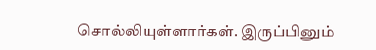சொல்லியுள்ளார்கள். இருப்பினும்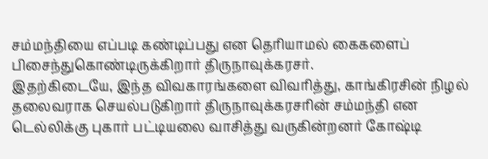சம்மந்தியை எப்படி கண்டிப்பது என தெரியாமல் கைகளைப் பிசைந்துகொண்டிருக்கிறார் திருநாவுக்கரசர்.
இதற்கிடையே, இந்த விவகாரங்களை விவரித்து, காங்கிரசின் நிழல் தலைவராக செயல்படுகிறார் திருநாவுக்கரசரின் சம்மந்தி என டெல்லிக்கு புகார் பட்டியலை வாசித்து வருகின்றனர் கோஷ்டி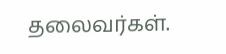தலைவர்கள்.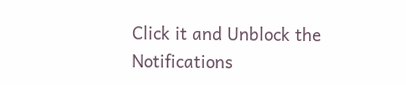Click it and Unblock the Notifications